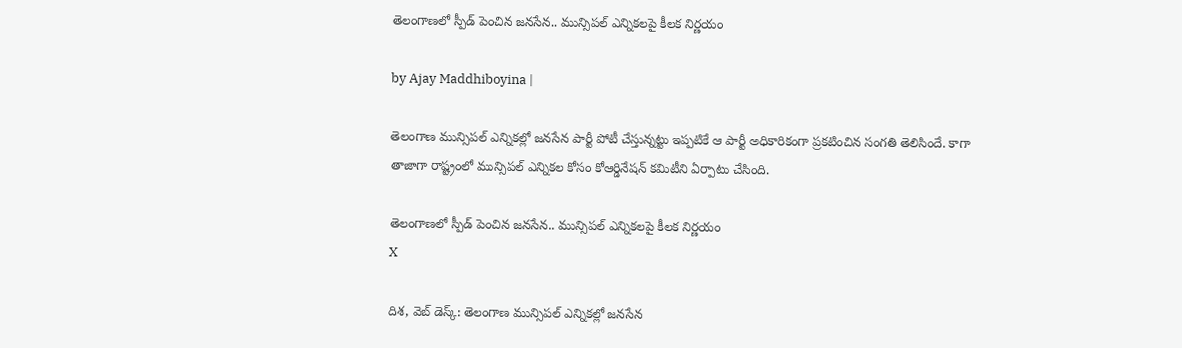తెలంగాణలో స్పీడ్ పెంచిన జనసేన.. మున్సిపల్ ఎన్నికలపై కీలక నిర్ణయం

by Ajay Maddhiboyina |

తెలంగాణ మున్సిపల్ ఎన్నికల్లో జనసేన పార్టీ పోటీ చేస్తున్నట్టు ఇప్పటికే ఆ పార్టీ అధికారికంగా ప్రకటించిన సంగతి తెలిసిందే. కాగా తాజాగా రాష్ట్రంలో మున్సిపల్ ఎన్నికల కోసం కోఆర్డినేషన్ కమిటీని ఏర్పాటు చేసింది.

తెలంగాణలో స్పీడ్ పెంచిన జనసేన.. మున్సిపల్ ఎన్నికలపై కీలక నిర్ణయం
X

దిశ‌, వెబ్ డెస్క్: తెలంగాణ మున్సిపల్ ఎన్నికల్లో జనసేన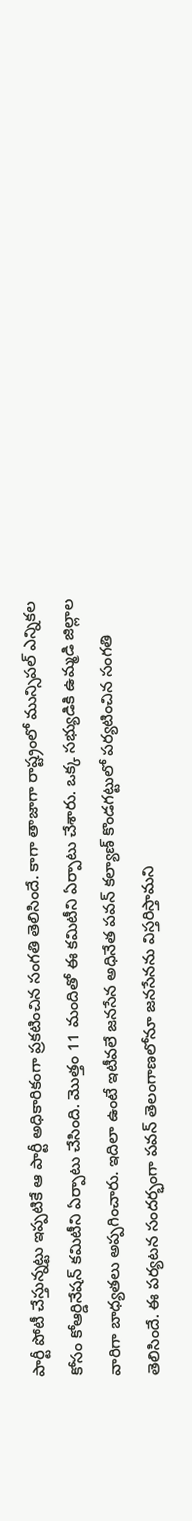పార్టీ పోటీ చేస్తున్నట్టు ఇప్పటికే ఆ పార్టీ అధికారికంగా ప్రకటించిన సంగతి తెలిసిందే. కాగా తాజాగా రాష్ట్రంలో మున్సిపల్ ఎన్నికల కోసం కోఆర్డినేషన్ కమిటీని ఏర్పాటు చేసింది. మొత్తం 11 మందితో ఈ కమిటీని ఏర్పాటు చేశారు. ఒక్క సభ్యుడికి ఉమ్మడి జిల్లాల వారిగా బాధ్యతలు అప్పగించారు. ఇదిలా ఉంటే ఇటీవలే జనసేన అధినేత పవన్ కల్యాణ్ కొండగట్టులో పర్యటించిన సంగతి తెలిసిందే. ఈ పర్యటన సందర్భంగా పవన్ తెలంగాణలోనూ జనసేనను విస్తరిస్తామని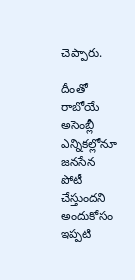చెప్పారు.

దీంతో రాబోయే అసెంబ్లీ ఎన్నికల్లోనూ జనసేన పోటీ చేస్తుందని అందుకోసం ఇప్పటి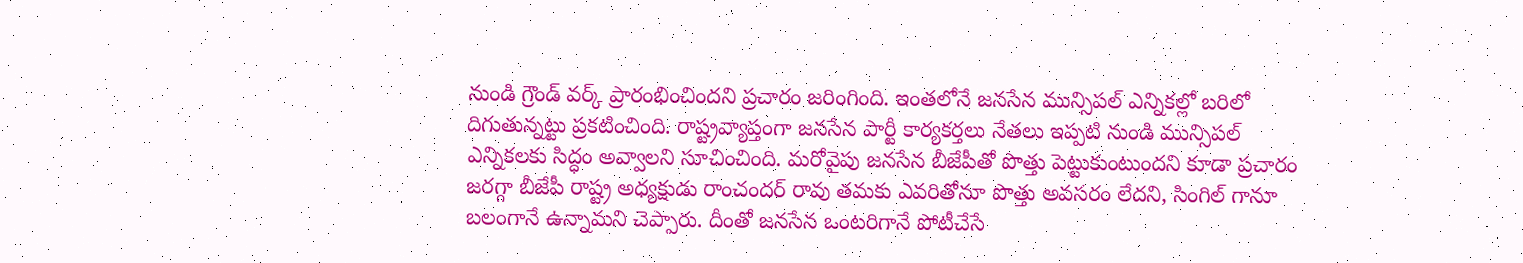నుండి గ్రౌండ్ వర్క్ ప్రారంభించిందని ప్రచారం జరింగింది. ఇంతలోనే జనసేన మున్సిపల్ ఎన్నికల్లో బరిలో దిగుతున్నట్టు ప్రకటించింది. రాష్ట్రవ్యాప్తంగా జనసేన పార్టీ కార్యకర్తలు నేతలు ఇప్పటి నుండి మున్సిపల్ ఎన్నికలకు సిద్ధం అవ్వాలని సూచించింది. మరోవైపు జనసేన బీజేపీతో పొత్తు పెట్టుకుంటుందని కూడా ప్రచారం జరగ్గా బీజేపీ రాష్ట్ర అధ్యక్షుడు రాంచందర్ రావు తమకు ఎవరితోనూ పొత్తు అవసరం లేదని, సింగిల్ గానూ బలంగానే ఉన్నామని చెప్పారు. దీంతో జనసేన ఒంటరిగానే పోటీచేసే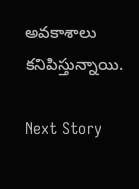అవకాశాలు కనిపిస్తున్నాయి.

Next Story